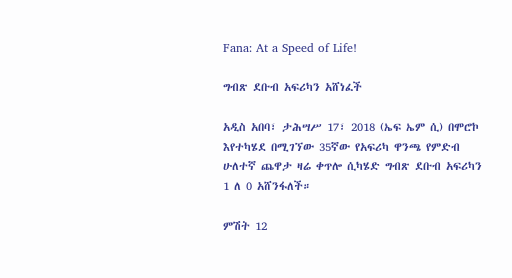Fana: At a Speed of Life!

ግብጽ ደቡብ አፍሪካን አሸነፈች

አዲስ አበባ፣ ታሕሣሥ 17፣ 2018 (ኤፍ ኤም ሲ) በሞሮኮ እየተካሄደ በሚገኘው 35ኛው የአፍሪካ ዋንጫ የምድብ ሁለተኛ ጨዋታ ዛሬ ቀጥሎ ሲካሄድ ግብጽ ደቡብ አፍሪካን 1 ለ 0 አሸንፋለች።

ምሽት 12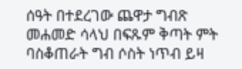ሰዓት በተደረገው ጨዋታ ግብጽ መሐመድ ሳላህ በፍጹም ቅጣት ምት ባስቆጠራት ግብ ሶስት ነጥብ ይዛ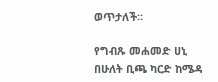ወጥታለች።

የግብጹ መሐመድ ሀኒ በሁለት ቢጫ ካርድ ከሜዳ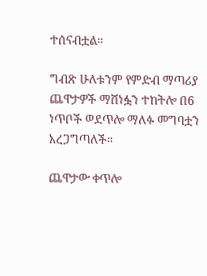ተሰናብቷል።

ግብጽ ሁለቱንም የምድብ ማጣሪያ ጨዋታዎች ማሸነፏን ተከትሎ በ6 ነጥቦች ወደጥሎ ማለፉ መግባቷን አረጋግጣለች።

ጨዋታው ቀጥሎ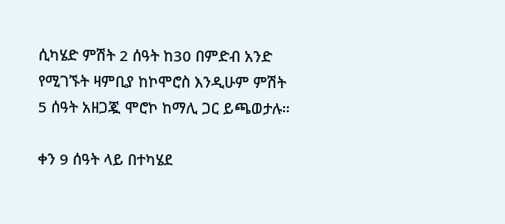ሲካሄድ ምሽት 2 ሰዓት ከ30 በምድብ አንድ የሚገኙት ዛምቢያ ከኮሞሮስ እንዲሁም ምሽት 5 ሰዓት አዘጋጇ ሞሮኮ ከማሊ ጋር ይጫወታሉ።

ቀን 9 ሰዓት ላይ በተካሄደ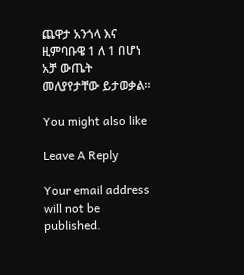ጨዋታ አንጎላ እና ዚምባቡዌ 1 ለ 1 በሆነ አቻ ውጤት መለያየታቸው ይታወቃል።

You might also like

Leave A Reply

Your email address will not be published.